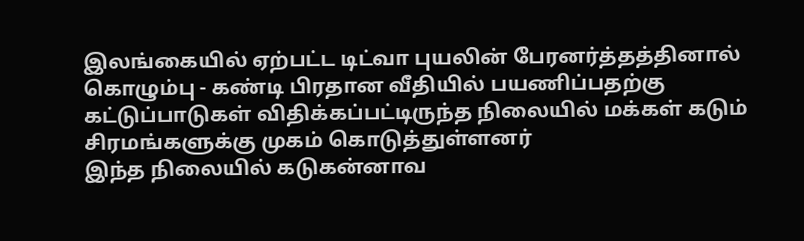இலங்கையில் ஏற்பட்ட டிட்வா புயலின் பேரனர்த்தத்தினால் கொழும்பு - கண்டி பிரதான வீதியில் பயணிப்பதற்கு கட்டுப்பாடுகள் விதிக்கப்பட்டிருந்த நிலையில் மக்கள் கடும் சிரமங்களுக்கு முகம் கொடுத்துள்ளனர்
இந்த நிலையில் கடுகன்னாவ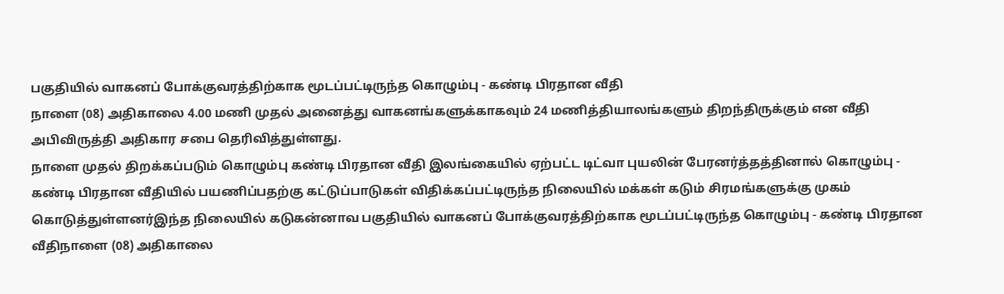பகுதியில் வாகனப் போக்குவரத்திற்காக மூடப்பட்டிருந்த கொழும்பு - கண்டி பிரதான வீதி
நாளை (08) அதிகாலை 4.00 மணி முதல் அனைத்து வாகனங்களுக்காகவும் 24 மணித்தியாலங்களும் திறந்திருக்கும் என வீதி அபிவிருத்தி அதிகார சபை தெரிவித்துள்ளது.
நாளை முதல் திறக்கப்படும் கொழும்பு கண்டி பிரதான வீதி இலங்கையில் ஏற்பட்ட டிட்வா புயலின் பேரனர்த்தத்தினால் கொழும்பு - கண்டி பிரதான வீதியில் பயணிப்பதற்கு கட்டுப்பாடுகள் விதிக்கப்பட்டிருந்த நிலையில் மக்கள் கடும் சிரமங்களுக்கு முகம் கொடுத்துள்ளனர்இந்த நிலையில் கடுகன்னாவ பகுதியில் வாகனப் போக்குவரத்திற்காக மூடப்பட்டிருந்த கொழும்பு - கண்டி பிரதான வீதிநாளை (08) அதிகாலை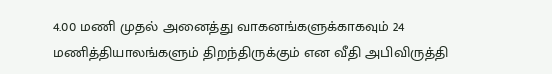4.00 மணி முதல் அனைத்து வாகனங்களுக்காகவும் 24 மணித்தியாலங்களும் திறந்திருக்கும் என வீதி அபிவிருத்தி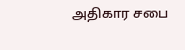அதிகார சபை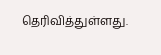தெரிவித்துள்ளது.